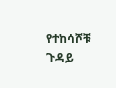የተከሳሾቹ ጉዳይ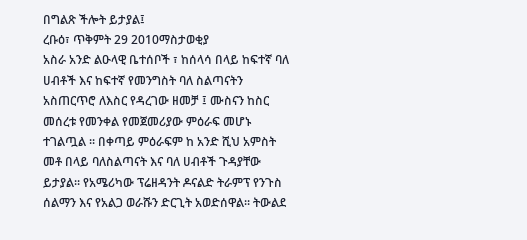በግልጽ ችሎት ይታያል፤
ረቡዕ፣ ጥቅምት 29 2010ማስታወቂያ
አስራ አንድ ልዑላዊ ቤተሰቦች ፣ ከሰላሳ በላይ ከፍተኛ ባለ ሀብቶች እና ከፍተኛ የመንግስት ባለ ስልጣናትን አስጠርጥሮ ለእስር የዳረገው ዘመቻ ፤ ሙስናን ከስር መሰረቱ የመንቀል የመጀመሪያው ምዕራፍ መሆኑ ተገልጧል ፡፡ በቀጣይ ምዕራፍም ከ አንድ ሺህ አምስት መቶ በላይ ባለስልጣናት እና ባለ ሀብቶች ጉዳያቸው ይታያል፡፡ የአሜሪካው ፕሬዘዳንት ዶናልድ ትራምፕ የንጉስ ሰልማን እና የአልጋ ወራሹን ድርጊት አወድሰዋል፡፡ ትውልደ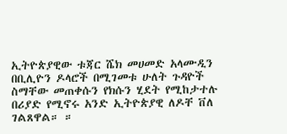ኢትዮጵያዊው ቱጃር ሼክ መሀመድ አላሙዲን በቢሊዮን ዶላሮች በሚገመቱ ሁለት ጉዳዮች ስማቸው መጠቀሱን የክሱን ሂደት የሚከታተሉ በሪያድ የሚኖሩ አንድ ኢትዮጵያዊ ለዶቸ ቨለ ገልጸዋል። ።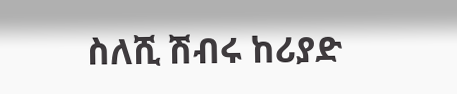ስለሺ ሽብሩ ከሪያድ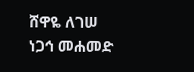ሸዋዬ ለገሠ
ነጋኅ መሐመድ